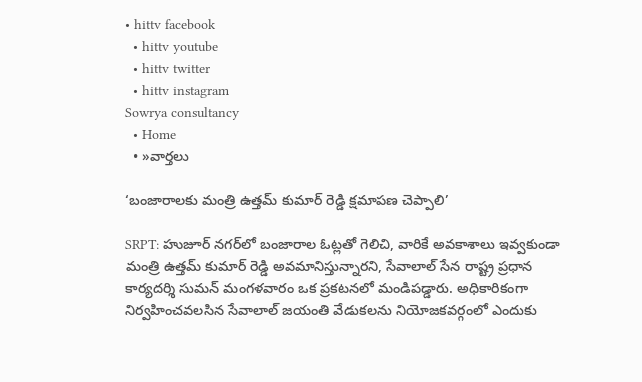• hittv facebook
  • hittv youtube
  • hittv twitter
  • hittv instagram
Sowrya consultancy
  • Home
  • »వార్తలు

‘బంజారాలకు మంత్రి ఉత్తమ్ కుమార్ రెడ్డి క్షమాపణ చెప్పాలి’

SRPT: హుజూర్ నగర్‌లో బంజారాల ఓట్లతో గెలిచి, వారికే అవకాశాలు ఇవ్వకుండా మంత్రి ఉత్తమ్ కుమార్ రెడ్డి అవమానిస్తున్నారని, సేవాలాల్ సేన రాష్ట్ర ప్రధాన కార్యదర్శి సుమన్ మంగళవారం ఒక ప్రకటనలో మండిపడ్డారు. అధికారికంగా నిర్వహించవలసిన సేవాలాల్ జయంతి వేడుకలను నియోజకవర్గంలో ఎందుకు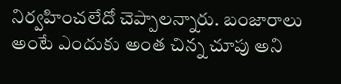నిర్వహించలేదో చెప్పాలన్నారు. బంజారాలు అంటే ఎందుకు అంత చిన్న చూపు అని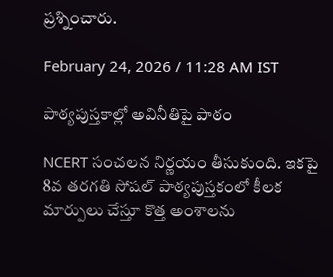ప్రశ్నించారు.

February 24, 2026 / 11:28 AM IST

పాఠ్యపుస్తకాల్లో అవినీతిపై పాఠం

NCERT సంచలన నిర్ణయం తీసుకుంది. ఇకపై 8వ తరగతి సోషల్ పాఠ్యపుస్తకంలో కీలక మార్పులు చేస్తూ కొత్త అంశాలను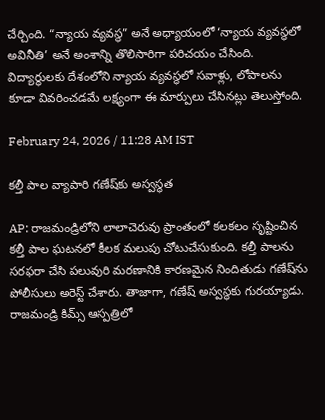చేర్చింది. “న్యాయ వ్యవస్థ” అనే అధ్యాయంలో ‘న్యాయ వ్యవస్థలో అవినీతి’ అనే అంశాన్ని తొలిసారిగా పరిచయం చేసింది. విద్యార్థులకు దేశంలోని న్యాయ వ్యవస్థలో సవాళ్లు, లోపాలను కూడా వివరించడమే లక్ష్యంగా ఈ మార్పులు చేసినట్లు తెలుస్తోంది.

February 24, 2026 / 11:28 AM IST

కల్తీ పాల వ్యాపారి గణేష్‌కు అస్వస్థత

AP: రాజమండ్రిలోని లాలాచెరువు ప్రాంతంలో కలకలం సృష్టించిన కల్తీ పాల ఘటనలో కీలక మలుపు చోటుచేసుకుంది. కల్తీ పాలను సరఫరా చేసి పలువురి మరణానికి కారణమైన నిందితుడు గణేష్‌ను పోలీసులు అరెస్ట్ చేశారు. తాజాగా, గణేష్‌ అస్వస్థకు గురయ్యాడు. రాజమండ్రి కిమ్స్ ఆస్పత్రిలో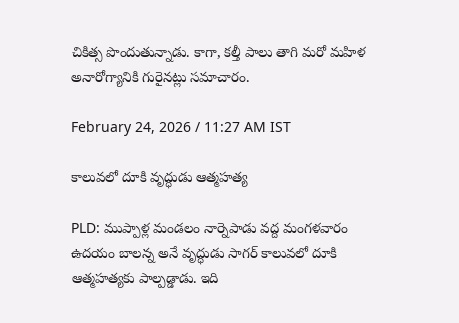చికిత్స పొందుతున్నాడు. కాగా, కల్తీ పాలు తాగి మరో మహిళ అనారోగ్యానికి గురైనట్లు సమాచారం.

February 24, 2026 / 11:27 AM IST

కాలువలో దూకి వృద్ధుడు ఆత్మహత్య

PLD: ముప్పాళ్ల మండలం నార్నెపాడు వద్ద మంగళవారం ఉదయం బాలన్న అనే వృద్ధుడు సాగర్ కాలువలో దూకి ఆత్మహత్యకు పాల్పడ్డాడు. ఇది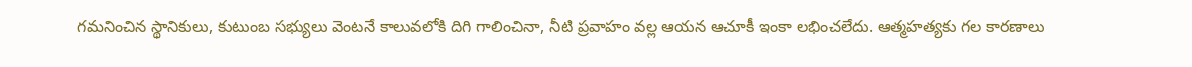గమనించిన స్థానికులు, కుటుంబ సభ్యులు వెంటనే కాలువలోకి దిగి గాలించినా, నీటి ప్రవాహం వల్ల ఆయన ఆచూకీ ఇంకా లభించలేదు. ఆత్మహత్యకు గల కారణాలు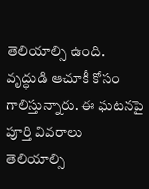తెలియాల్సి ఉంది. వృద్ధుడి ఆచూకీ కోసం గాలిస్తున్నారు. ఈ ఘటనపై పూర్తి వివరాలు తెలియాల్సి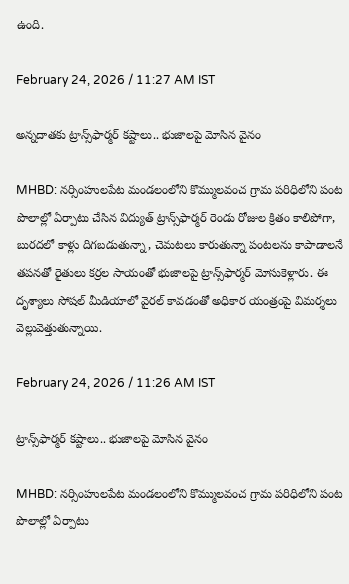ఉంది.

February 24, 2026 / 11:27 AM IST

అన్నదాతకు ట్రాన్స్‌‌ఫార్మర్ కష్టాలు.. భుజాలపై మోసిన వైనం

MHBD: నర్సింహులపేట మండలంలోని కొమ్ములవంచ గ్రామ పరిధిలోని పంట పొలాల్లో ఏర్పాటు చేసిన విద్యుత్ ట్రాన్స్‌‌ఫార్మర్ రెండు రోజుల క్రితం కాలిపోగా, బురదలో కాళ్లు దిగబడుతున్నా, చెమటలు కారుతున్నా పంటలను కాపాడాలనే తపనతో రైతులు కర్రల సాయంతో భుజాలపై ట్రాన్స్‌‌ఫార్మర్ మోసుకెళ్లారు. ఈ దృశ్యాలు సోషల్ మీడియాలో వైరల్ కావడంతో అధికార యంత్రంపై విమర్శలు వెల్లువెత్తుతున్నాయి.

February 24, 2026 / 11:26 AM IST

ట్రాన్స్‌‌ఫార్మర్ కష్టాలు.. భుజాలపై మోసిన వైనం

MHBD: నర్సింహులపేట మండలంలోని కొమ్ములవంచ గ్రామ పరిధిలోని పంట పొలాల్లో ఏర్పాటు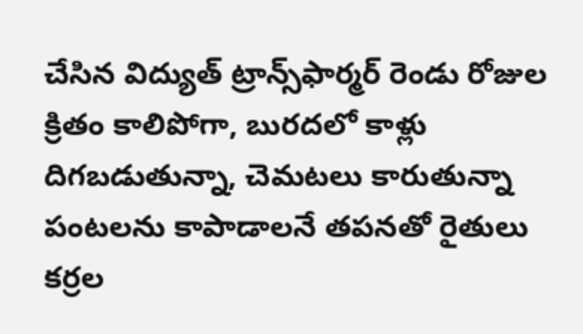చేసిన విద్యుత్ ట్రాన్స్‌‌ఫార్మర్ రెండు రోజుల క్రితం కాలిపోగా, బురదలో కాళ్లు దిగబడుతున్నా, చెమటలు కారుతున్నా పంటలను కాపాడాలనే తపనతో రైతులు కర్రల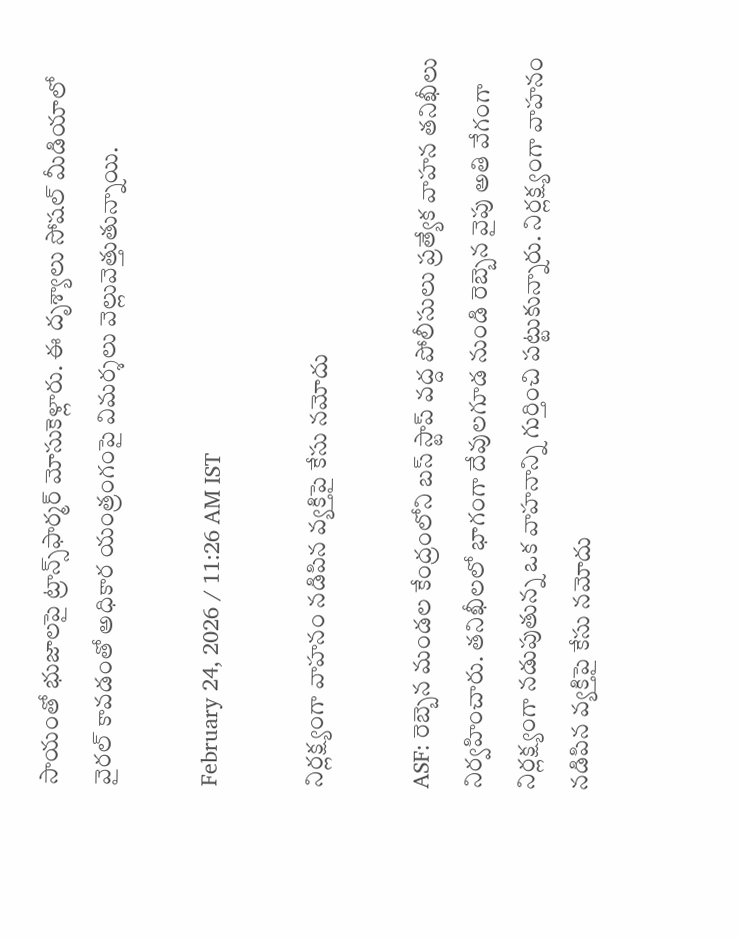సాయంతో భుజాలపై ట్రాన్స్‌‌ఫార్మర్ మోసుకెళ్లారు. ఈ దృశ్యాలు సోషల్ మీడియాలో వైరల్ కావడంతో అధికార యంత్రంగంపై విమర్శలు వెల్లువెత్తుతున్నాయి.

February 24, 2026 / 11:26 AM IST

నిర్లక్ష్యంగా వాహనం నడిపిన వ్యక్తిపై కేసు నమోదు

ASF: రెబ్బెన మండల కేంద్రంలోని బస్ స్టాప్ వద్ద పోలీసులు ప్రత్యేక వాహన తనిఖీలు నిర్వహించారు. తనిఖీలలో భాగంగా దేవులగూడ నుండి రెబ్బెన వైపు అతి వేగంగా నిర్లక్ష్యంగా నడుపుతున్న ఒక వాహనాన్ని గుర్తించి పట్టుకున్నారు. నిర్లక్ష్యంగా వాహనం నడిపిన వ్యక్తిపై కేసు నమోదు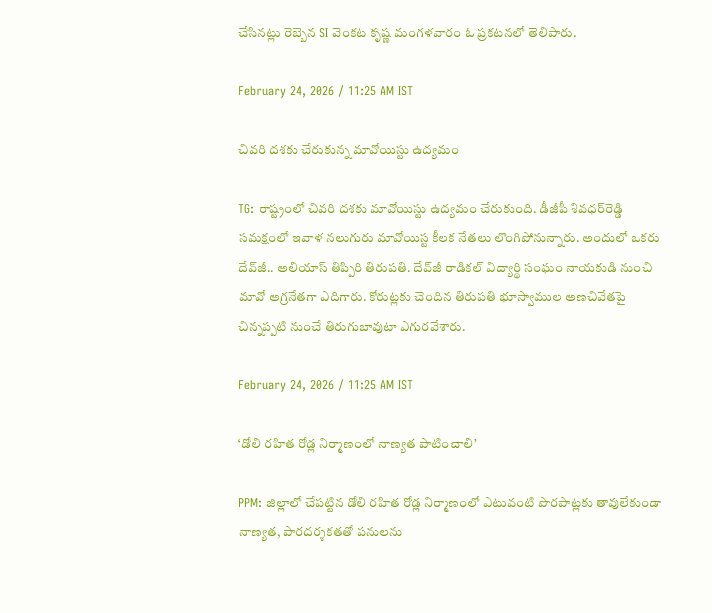చేసినట్లు రెబ్బెన SI వెంకట కృష్ణ మంగళవారం ఓ ప్రకటనలో తెలిపారు.

February 24, 2026 / 11:25 AM IST

చివరి దశకు చేరుకున్న మావోయిస్టు ఉద్యమం

TG: రాష్ట్రంలో చివరి దశకు మావోయిస్టు ఉద్యమం చేరుకుంది. డీజీపీ శివధర్‌రెడ్డి సమక్షంలో ఇవాళ నలుగురు మావోయిస్ట కీలక నేతలు లొంగిపోనున్నారు. అందులో ఒకరు దేవ్‌జీ.. అలియాస్‌ తిప్పిరి తిరుపతి. దేవ్‌జీ రాడికల్‌ విద్యార్థి సంఘం నాయకుడి నుంచి మావో అగ్రనేతగా ఎదిగారు. కోరుట్లకు చెందిన తిరుపతి భూస్వాముల అణచివేతపై చిన్నప్పటి నుంచే తిరుగుబావుటా ఎగురవేశారు.

February 24, 2026 / 11:25 AM IST

‘డోలి రహిత రోడ్ల నిర్మాణంలో నాణ్యత పాటించాలి’

PPM: జిల్లాలో చేపట్టిన డోలి రహిత రోడ్ల నిర్మాణంలో ఎటువంటి పొరపాట్లకు తావులేకుండా నాణ్యత, పారదర్శకతతో పనులను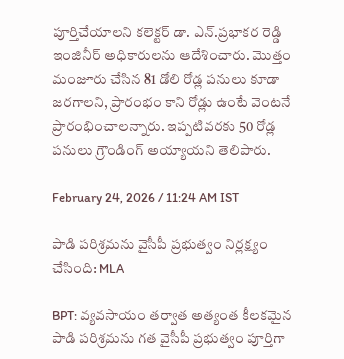పూర్తిచేయాలని కలెక్టర్ డా. ఎన్.ప్రభాకర రెడ్డి ఇంజినీర్ అధికారులను ఆదేశించారు. మొత్తం మంజూరు చేసిన 81 డోలి రోడ్ల పనులు కూడా జరగాలని, ప్రారంభం కాని రోడ్లు ఉంటే వెంటనే ప్రారంభించాలన్నారు. ఇప్పటివరకు 50 రోడ్ల పనులు గ్రౌండింగ్ అయ్యాయని తెలిపారు.

February 24, 2026 / 11:24 AM IST

పాడి పరిశ్రమను వైసీపీ ప్రభుత్వం నిర్లక్ష్యం చేసింది: MLA

BPT: వ్యవసాయం తర్వాత అత్యంత కీలకమైన పాడి పరిశ్రమను గత వైసీపీ ప్రభుత్వం పూర్తిగా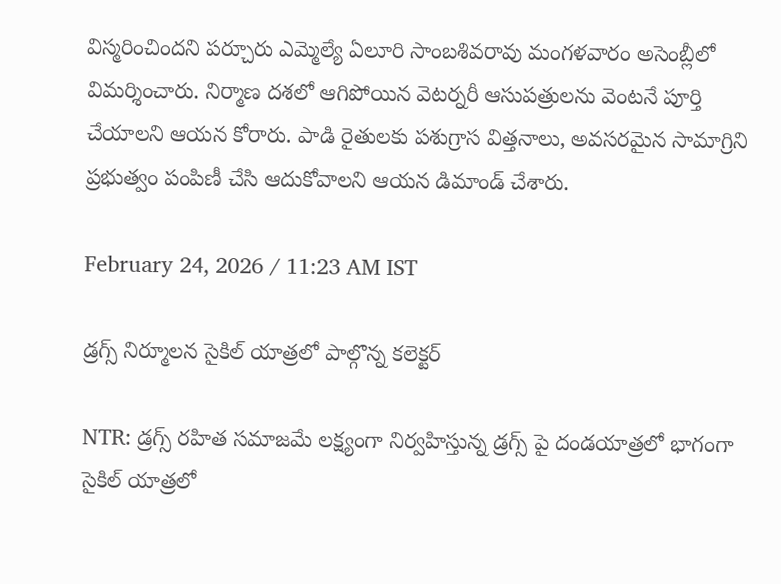విస్మరించిందని పర్చూరు ఎమ్మెల్యే ఏలూరి సాంబశివరావు మంగళవారం అసెంబ్లీలో విమర్శించారు. నిర్మాణ దశలో ఆగిపోయిన వెటర్నరీ ఆసుపత్రులను వెంటనే పూర్తి చేయాలని ఆయన కోరారు. పాడి రైతులకు పశుగ్రాస విత్తనాలు, అవసరమైన సామాగ్రిని ప్రభుత్వం పంపిణీ చేసి ఆదుకోవాలని ఆయన డిమాండ్ చేశారు.

February 24, 2026 / 11:23 AM IST

డ్రగ్స్ నిర్మూలన సైకిల్ యాత్రలో పాల్గొన్న కలెక్టర్

NTR: డ్రగ్స్ రహిత సమాజమే లక్ష్యంగా నిర్వహిస్తున్న డ్రగ్స్ పై దండయాత్రలో భాగంగా సైకిల్ యాత్రలో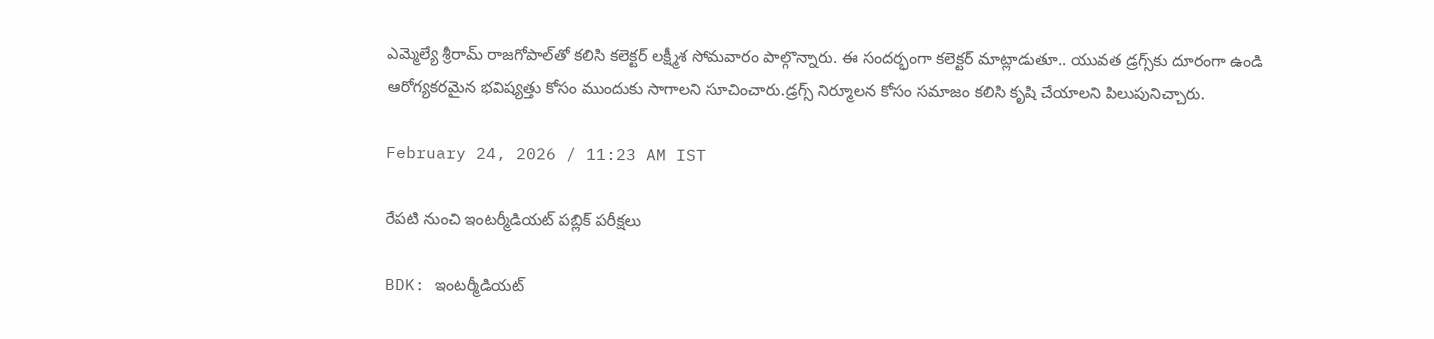ఎమ్మెల్యే శ్రీరామ్ రాజగోపాల్‌తో కలిసి కలెక్టర్ లక్ష్మీశ సోమవారం పాల్గొన్నారు. ఈ సందర్భంగా కలెక్టర్ మాట్లాడుతూ.. యువత డ్రగ్స్‌కు దూరంగా ఉండి ఆరోగ్యకరమైన భవిష్యత్తు కోసం ముందుకు సాగాలని సూచించారు.డ్రగ్స్ నిర్మూలన కోసం సమాజం కలిసి కృషి చేయాలని పిలుపునిచ్చారు.

February 24, 2026 / 11:23 AM IST

రేపటి నుంచి ఇంటర్మీడియట్ పబ్లిక్ పరీక్షలు

BDK: ఇంటర్మీడియట్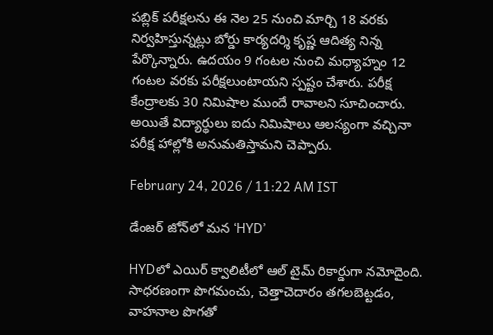పబ్లిక్ పరీక్షలను ఈ నెల 25 నుంచి మార్చి 18 వరకు నిర్వహిస్తున్నట్లు బోర్డు కార్యదర్శి కృష్ణ ఆదిత్య నిన్న పేర్కొన్నారు. ఉదయం 9 గంటల నుంచి మధ్యాహ్నం 12 గంటల వరకు పరీక్షలుంటాయని స్పష్టం చేశారు. పరీక్ష కేంద్రాలకు 30 నిమిషాల ముందే రావాలని సూచించారు. అయితే విద్యార్థులు ఐదు నిమిషాలు ఆలస్యంగా వచ్చినా పరీక్ష హాల్లోకి అనుమతిస్తామని చెప్పారు.

February 24, 2026 / 11:22 AM IST

డేంజర్ జోన్‌లో మన ‘HYD’

HYDలో ఎయిర్ క్వాలిటీలో ఆల్ టైమ్ రికార్డుగా నమోదైంది. సాధరణంగా పొగమంచు, చెత్తాచెదారం తగలబెట్టడం, వాహనాల పొగతో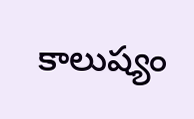కాలుష్యం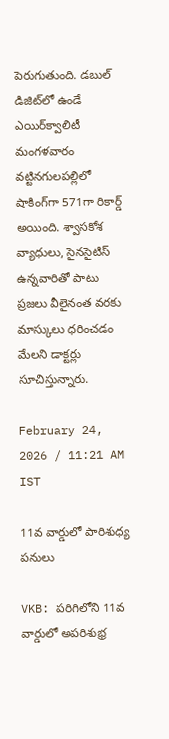పెరుగుతుంది. డబుల్ డిజిట్‌లో ఉండే ఎయిర్‌‌క్వాలిటీ మంగళవారం వట్టినగులపల్లిలో షాకింగ్‌గా 571గా రికార్డ్ అయింది. శ్వాసకోశ వ్యాధులు, సైనసైటిస్ ఉన్నవారితో పాటు ప్రజలు వీలైనంత వరకు మాస్కులు ధరించడం మేలని డాక్టర్లు సూచిస్తున్నారు.

February 24, 2026 / 11:21 AM IST

11వ వార్డులో పారిశుధ్య పనులు

VKB: పరిగిలోని 11వ వార్డులో అపరిశుభ్ర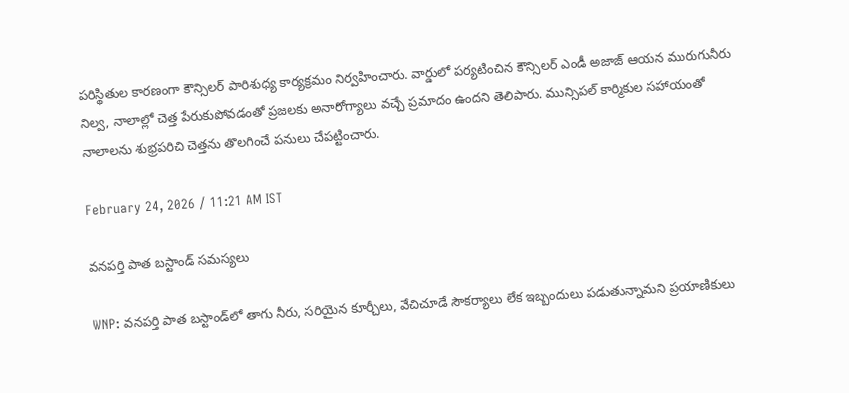పరిస్థితుల కారణంగా కౌన్సిలర్ పారిశుధ్య కార్యక్రమం నిర్వహించారు. వార్డులో పర్యటించిన కౌన్సిలర్ ఎండీ అజాజ్ ఆయన మురుగునీరు నిల్వ, నాలాల్లో చెత్త పేరుకుపోవడంతో ప్రజలకు అనారోగ్యాలు వచ్చే ప్రమాదం ఉందని తెలిపారు. మున్సిపల్ కార్మికుల సహాయంతో నాలాలను శుభ్రపరిచి చెత్తను తొలగించే పనులు చేపట్టించారు.

February 24, 2026 / 11:21 AM IST

వనపర్తి పాత బస్టాండ్ సమస్యలు

WNP: వనపర్తి పాత బస్టాండ్‌లో తాగు నీరు, సరియైన కూర్చీలు, వేచిచూడే సౌకర్యాలు లేక ఇబ్బందులు పడుతున్నామని ప్రయాణికులు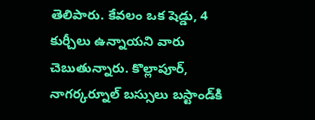తెలిపారు. కేవలం ఒక షెడ్డు, 4 కుర్చీలు ఉన్నాయని వారు చెబుతున్నారు. కొల్లాపూర్, నాగర్కర్నూల్ బస్సులు బస్టాండ్‌కి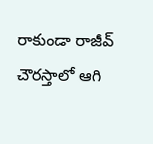రాకుండా రాజీవ్ చౌరస్తాలో ఆగి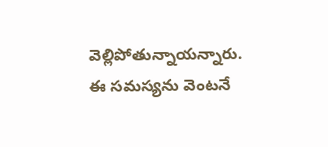వెల్లిపోతున్నాయన్నారు. ఈ సమస్యను వెంటనే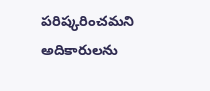పరిష్కరించమని అదికారులను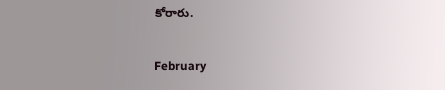కోరారు.

February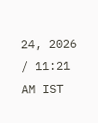24, 2026 / 11:21 AM IST